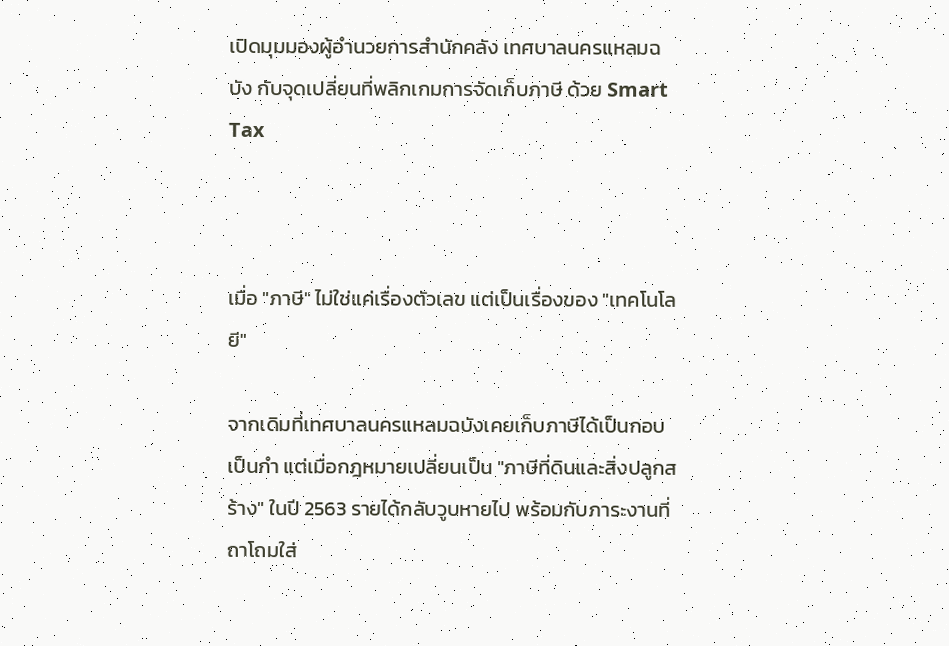เปิดมุมมองผู้อำนวยการสำนักคลัง เทศบาลนครแหลมฉบัง กับจุดเปลี่ยนที่พลิกเกมการจัดเก็บภาษี ด้วย Smart Tax



เมื่อ "ภาษี" ไม่ใช่แค่เรื่องตัวเลข แต่เป็นเรื่องของ "เทคโนโลยี"

จากเดิมที่เทศบาลนครแหลมฉบังเคยเก็บภาษีได้เป็นกอบเป็นกำ แต่เมื่อกฎหมายเปลี่ยนเป็น "ภาษีที่ดินและสิ่งปลูกสร้าง" ในปี 2563 รายได้กลับวูบหายไป พร้อมกับภาระงานที่ถาโถมใส่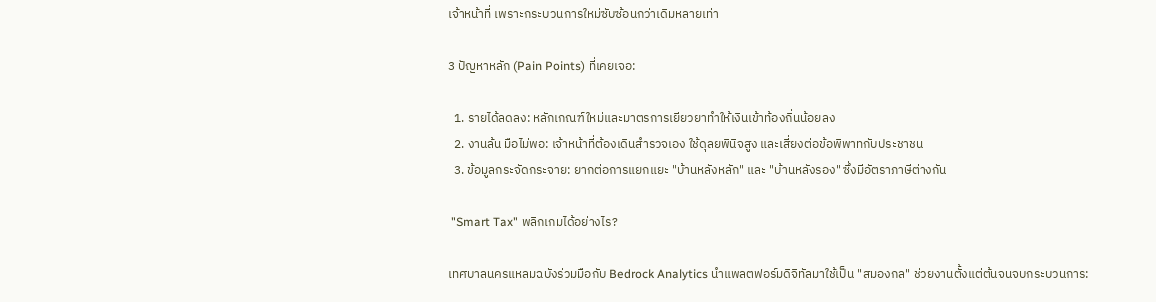เจ้าหน้าที่ เพราะกระบวนการใหม่ซับซ้อนกว่าเดิมหลายเท่า

3 ปัญหาหลัก (Pain Points) ที่เคยเจอ:

  1. รายได้ลดลง: หลักเกณฑ์ใหม่และมาตรการเยียวยาทำให้เงินเข้าท้องถิ่นน้อยลง
  2. งานล้น มือไม่พอ: เจ้าหน้าที่ต้องเดินสำรวจเอง ใช้ดุลยพินิจสูง และเสี่ยงต่อข้อพิพาทกับประชาชน
  3. ข้อมูลกระจัดกระจาย: ยากต่อการแยกแยะ "บ้านหลังหลัก" และ "บ้านหลังรอง" ซึ่งมีอัตราภาษีต่างกัน

 "Smart Tax" พลิกเกมได้อย่างไร?

เทศบาลนครแหลมฉบังร่วมมือกับ Bedrock Analytics นำแพลตฟอร์มดิจิทัลมาใช้เป็น "สมองกล" ช่วยงานตั้งแต่ต้นจนจบกระบวนการ: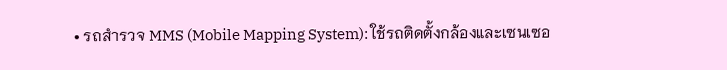• รถสำรวจ MMS (Mobile Mapping System): ใช้รถติดตั้งกล้องและเซนเซอ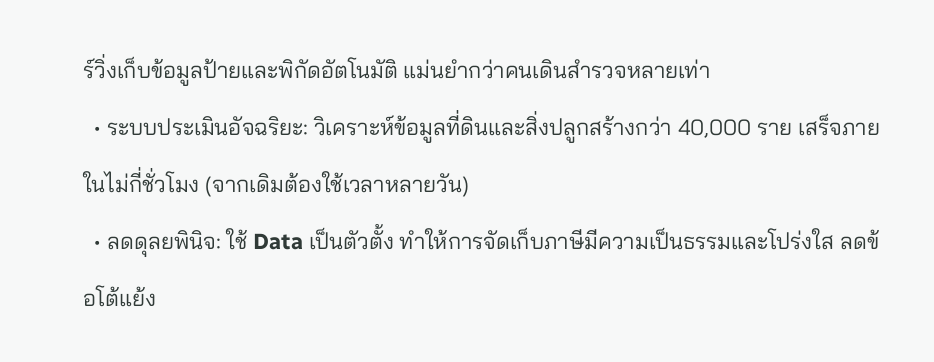ร์วิ่งเก็บข้อมูลป้ายและพิกัดอัตโนมัติ แม่นยำกว่าคนเดินสำรวจหลายเท่า
  • ระบบประเมินอัจฉริยะ: วิเคราะห์ข้อมูลที่ดินและสิ่งปลูกสร้างกว่า 40,000 ราย เสร็จภายในไม่กี่ชั่วโมง (จากเดิมต้องใช้เวลาหลายวัน)
  • ลดดุลยพินิจ: ใช้ Data เป็นตัวตั้ง ทำให้การจัดเก็บภาษีมีความเป็นธรรมและโปร่งใส ลดข้อโต้แย้ง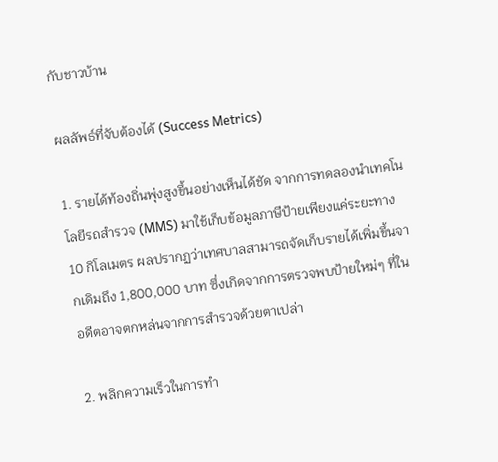กับชาวบ้าน

ผลลัพธ์ที่จับต้องได้ (Success Metrics)

1. รายได้ท้องถิ่นพุ่งสูงขึ้นอย่างเห็นได้ชัด จากการทดลองนำเทคโนโลยีรถสำรวจ (MMS) มาใช้เก็บข้อมูลภาษีป้ายเพียงแค่ระยะทาง 10 กิโลเมตร ผลปรากฏว่าเทศบาลสามารถจัดเก็บรายได้เพิ่มขึ้นจากเดิมถึง 1,800,000 บาท ซึ่งเกิดจากการตรวจพบป้ายใหม่ๆ ที่ในอดีตอาจตกหล่นจากการสำรวจด้วยตาเปล่า

2. พลิกความเร็วในการทำ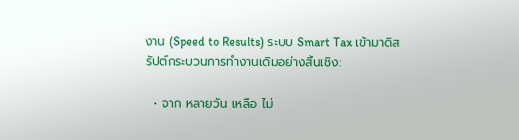งาน (Speed to Results) ระบบ Smart Tax เข้ามาดิสรัปต์กระบวนการทำงานเดิมอย่างสิ้นเชิง:

  • จาก หลายวัน เหลือ ไม่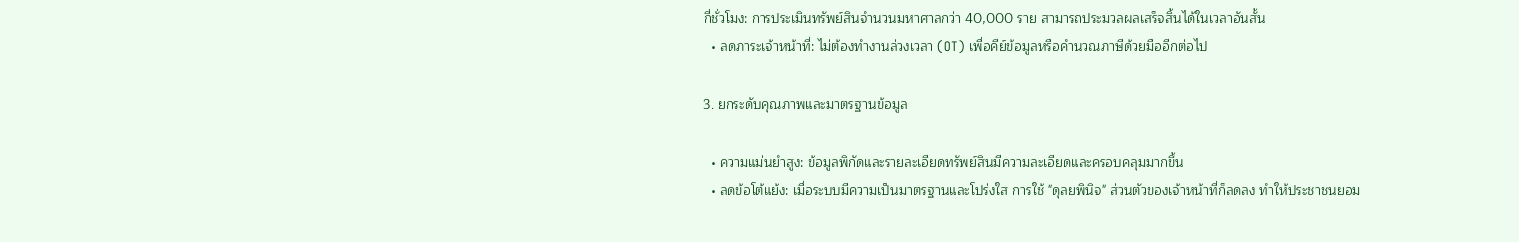กี่ชั่วโมง: การประเมินทรัพย์สินจำนวนมหาศาลกว่า 40,000 ราย สามารถประมวลผลเสร็จสิ้นได้ในเวลาอันสั้น
  • ลดภาระเจ้าหน้าที่: ไม่ต้องทำงานล่วงเวลา (OT) เพื่อคีย์ข้อมูลหรือคำนวณภาษีด้วยมืออีกต่อไป

3. ยกระดับคุณภาพและมาตรฐานข้อมูล

  • ความแม่นยำสูง: ข้อมูลพิกัดและรายละเอียดทรัพย์สินมีความละเอียดและครอบคลุมมากขึ้น
  • ลดข้อโต้แย้ง: เมื่อระบบมีความเป็นมาตรฐานและโปร่งใส การใช้ "ดุลยพินิจ" ส่วนตัวของเจ้าหน้าที่ก็ลดลง ทำให้ประชาชนยอม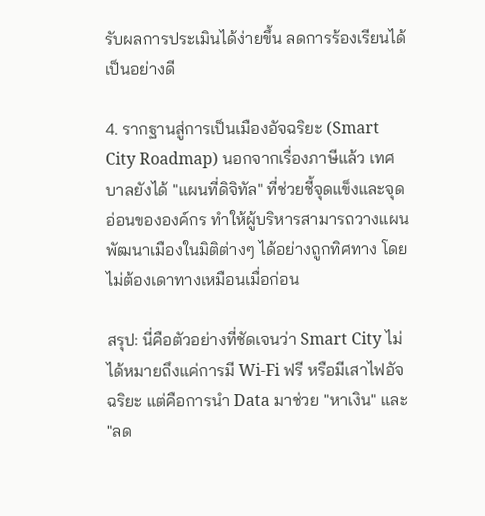รับผลการประเมินได้ง่ายขึ้น ลดการร้องเรียนได้เป็นอย่างดี

4. รากฐานสู่การเป็นเมืองอัจฉริยะ (Smart City Roadmap) นอกจากเรื่องภาษีแล้ว เทศบาลยังได้ "แผนที่ดิจิทัล" ที่ช่วยชี้จุดแข็งและจุดอ่อนขององค์กร ทำให้ผู้บริหารสามารถวางแผนพัฒนาเมืองในมิติต่างๆ ได้อย่างถูกทิศทาง โดยไม่ต้องเดาทางเหมือนเมื่อก่อน

สรุป: นี่คือตัวอย่างที่ชัดเจนว่า Smart City ไม่ได้หมายถึงแค่การมี Wi-Fi ฟรี หรือมีเสาไฟอัจฉริยะ แต่คือการนำ Data มาช่วย "หาเงิน" และ "ลด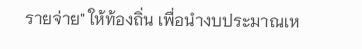รายจ่าย" ให้ท้องถิ่น เพื่อนำงบประมาณเห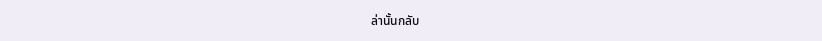ล่านั้นกลับ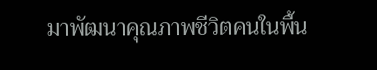มาพัฒนาคุณภาพชีวิตคนในพื้น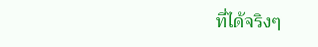ที่ได้จริงๆ